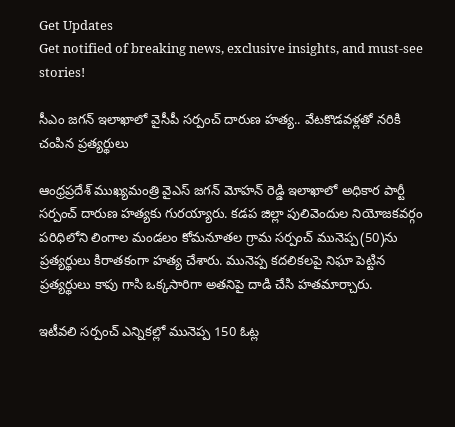Get Updates
Get notified of breaking news, exclusive insights, and must-see stories!

సీఎం జగన్ ఇలాఖాలో వైసీపీ సర్పంచ్ దారుణ హత్య.. వేటకొడవళ్లతో నరికి చంపిన ప్రత్యర్థులు

ఆంధ్రప్రదేశ్ ముఖ్యమంత్రి వైఎస్ జగన్ మోహన్ రెడ్డి ఇలాఖాలో అధికార పార్టీ సర్పంచ్ దారుణ హత్యకు గురయ్యారు. కడప జిల్లా పులివెందుల నియోజకవర్గం పరిధిలోని లింగాల మండలం కోమనూతల గ్రామ సర్పంచ్ మునెప్ప(50)ను ప్రత్యర్థులు కిరాతకంగా హత్య చేశారు. మునెప్ప కదలికలపై నిఘా పెట్టిన ప్రత్యర్థులు కాపు గాసి ఒక్కసారిగా అతనిపై దాడి చేసి హతమార్చారు.

ఇటీవలి సర్పంచ్ ఎన్నికల్లో మునెప్ప 150 ఓట్ల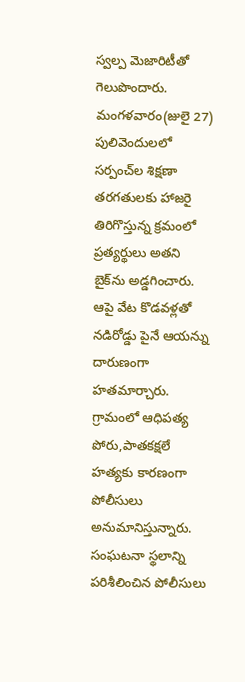స్వల్ప మెజారిటీతో గెలుపొందారు. మంగళవారం(జులై 27) పులివెందులలో సర్పంచ్‌ల శిక్షణా తరగతులకు హాజరై తిరిగొస్తున్న క్రమంలో ప్రత్యర్థులు అతని బైక్‌ను అడ్డగించారు. ఆపై వేట కొడవళ్లతో నడిరోడ్డు పైనే ఆయన్ను దారుణంగా హతమార్చారు. గ్రామంలో ఆధిపత్య పోరు,పాతకక్షలే హత్యకు కారణంగా పోలీసులు అనుమానిస్తున్నారు. సంఘటనా స్థలాన్ని పరిశీలించిన పోలీసులు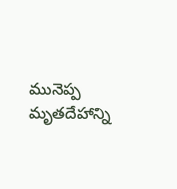మునెప్ప మృతదేహాన్ని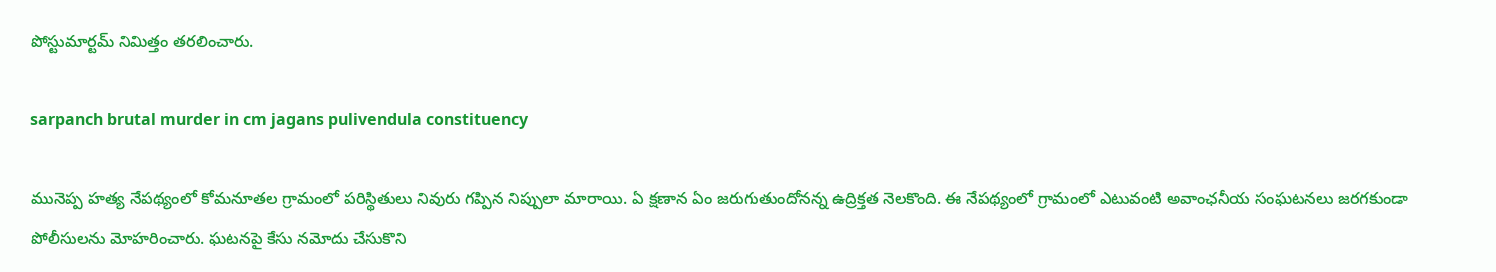పోస్టుమార్టమ్ నిమిత్తం తరలించారు.

sarpanch brutal murder in cm jagans pulivendula constituency

మునెప్ప హత్య నేపథ్యంలో కోమనూతల గ్రామంలో పరిస్థితులు నివురు గప్పిన నిప్పులా మారాయి. ఏ క్షణాన ఏం జరుగుతుందోనన్న ఉద్రిక్తత నెలకొంది. ఈ నేపథ్యంలో గ్రామంలో ఎటువంటి అవాంఛనీయ సంఘటనలు జరగకుండా పోలీసులను మోహరించారు. ఘటనపై కేసు నమోదు చేసుకొని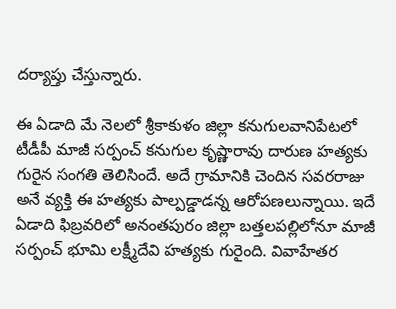దర్యాప్తు చేస్తున్నారు.

ఈ ఏడాది మే నెలలో శ్రీకాకుళం జిల్లా కనుగులవానిపేటలో టీడీపీ మాజీ సర్పంచ్ కనుగుల కృష్ణారావు దారుణ హత్యకు గురైన సంగతి తెలిసిందే. అదే గ్రామానికి చెందిన సవరరాజు అనే వ్యక్తి ఈ హత్యకు పాల్పడ్డాడన్న ఆరోపణలున్నాయి. ఇదే ఏడాది ఫిబ్రవరిలో అనంతపురం జిల్లా బత్తలపల్లిలోనూ మాజీ సర్పంచ్ భూమి లక్ష్మీదేవి హత్యకు గురైంది. వివాహేతర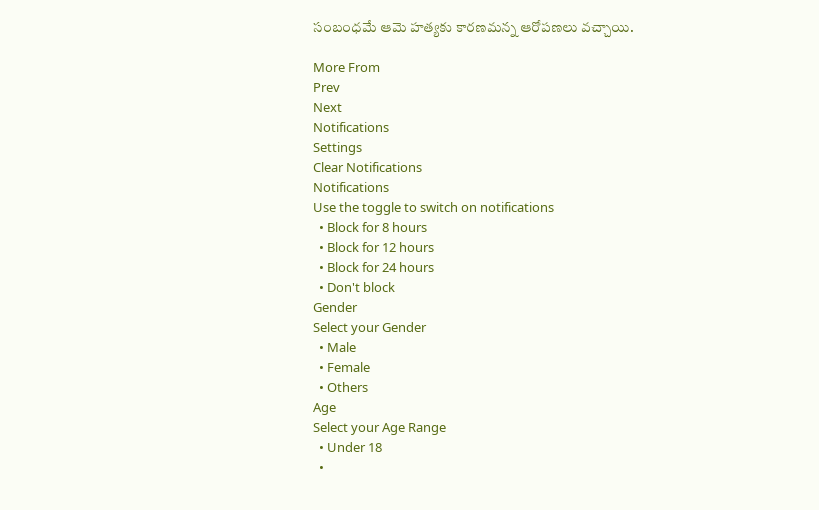సంబంధమే ఆమె హత్యకు కారణమన్న ఆరోపణలు వచ్చాయి.

More From
Prev
Next
Notifications
Settings
Clear Notifications
Notifications
Use the toggle to switch on notifications
  • Block for 8 hours
  • Block for 12 hours
  • Block for 24 hours
  • Don't block
Gender
Select your Gender
  • Male
  • Female
  • Others
Age
Select your Age Range
  • Under 18
  •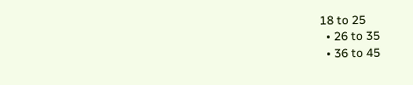18 to 25
  • 26 to 35
  • 36 to 45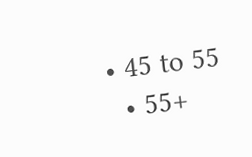• 45 to 55
  • 55+